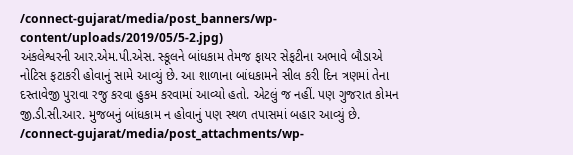/connect-gujarat/media/post_banners/wp-content/uploads/2019/05/5-2.jpg)
અંકલેશ્વરની આર.એમ.પી.એસ. સ્કૂલને બાંધકામ તેમજ ફાયર સેફટીના અભાવે બૌડાએ નોટિસ ફટાકરી હોવાનું સામે આવ્યું છે. આ શાળાના બાંધકામને સીલ કરી દિન ત્રણમાં તેના દસ્તાવેજી પુરાવા રજુ કરવા હુકમ કરવામાં આવ્યો હતો. એટલું જ નહીં. પણ ગુજરાત કોમન જી.ડી.સી.આર. મુજબનું બાંધકામ ન હોવાનું પણ સ્થળ તપાસમાં બહાર આવ્યું છે.
/connect-gujarat/media/post_attachments/wp-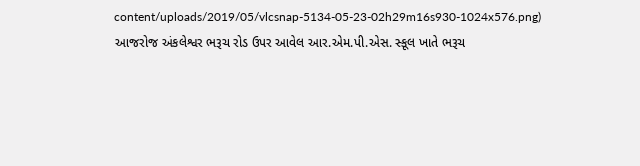content/uploads/2019/05/vlcsnap-5134-05-23-02h29m16s930-1024x576.png)
આજરોજ અંકલેશ્વર ભરૂચ રોડ ઉપર આવેલ આર.એમ.પી.એસ. સ્કૂલ ખાતે ભરૂચ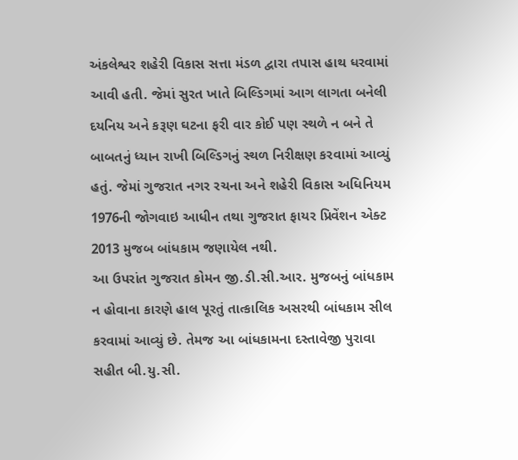અંકલેશ્વર શહેરી વિકાસ સત્તા મંડળ દ્વારા તપાસ હાથ ધરવામાં આવી હતી. જેમાં સુરત ખાતે બિલ્ડિગમાં આગ લાગતા બનેલી દયનિય અને કરૂણ ઘટના ફરી વાર કોઈ પણ સ્થળે ન બને તે બાબતનું ધ્યાન રાખી બિલ્ડિગનું સ્થળ નિરીક્ષણ કરવામાં આવ્યું હતું. જેમાં ગુજરાત નગર રચના અને શહેરી વિકાસ અધિનિયમ 1976ની જોગવાઇ આધીન તથા ગુજરાત ફાયર પ્રિવેંશન એક્ટ 2013 મુજબ બાંધકામ જણાયેલ નથી.
આ ઉપરાંત ગુજરાત કોમન જી.ડી.સી.આર. મુજબનું બાંધકામ ન હોવાના કારણે હાલ પૂરતું તાત્કાલિક અસરથી બાંધકામ સીલ કરવામાં આવ્યું છે. તેમજ આ બાંધકામના દસ્તાવેજી પુરાવા સહીત બી.યુ.સી.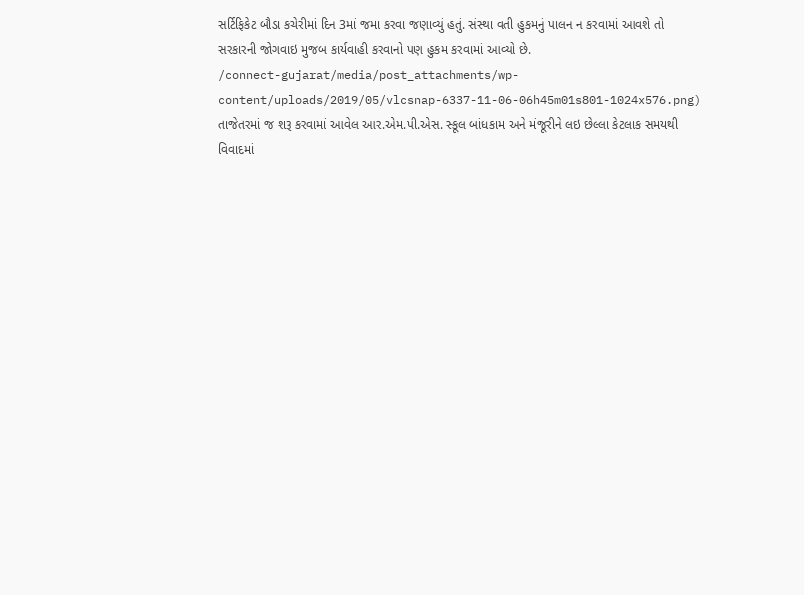સર્ટિફિકેટ બૌડા કચેરીમાં દિન 3માં જમા કરવા જણાવ્યું હતું. સંસ્થા વતી હુકમનું પાલન ન કરવામાં આવશે તો સરકારની જોગવાઇ મુજબ કાર્યવાહી કરવાનો પણ હુકમ કરવામાં આવ્યો છે.
/connect-gujarat/media/post_attachments/wp-content/uploads/2019/05/vlcsnap-6337-11-06-06h45m01s801-1024x576.png)
તાજેતરમાં જ શરૂ કરવામાં આવેલ આર.એમ.પી.એસ. સ્કૂલ બાંધકામ અને મંજૂરીને લઇ છેલ્લા કેટલાક સમયથી વિવાદમાં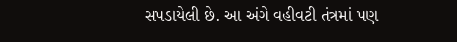સપડાયેલી છે. આ અંગે વહીવટી તંત્રમાં પણ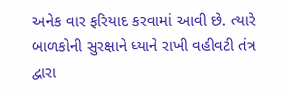અનેક વાર ફરિયાદ કરવામાં આવી છે. ત્યારે બાળકોની સુરક્ષાને ધ્યાને રાખી વહીવટી તંત્ર દ્વારા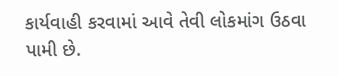કાર્યવાહી કરવામાં આવે તેવી લોકમાંગ ઉઠવા પામી છે.